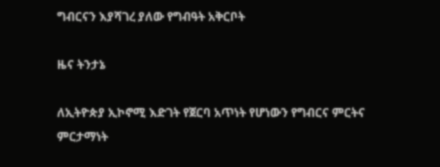ግብርናን እያሻገረ ያለው የግብዓት አቅርቦት

ዜና ትንታኔ

ለኢትዮጵያ ኢኮኖሚ እድገት የጀርባ አጥነት የሆነውን የግብርና ምርትና ምርታማነት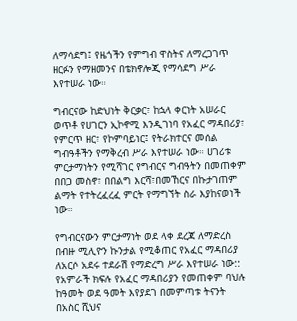ለማሳደግ፤ የዜጎችን የምግብ ዋስትና ለማረጋገጥ ዘርፉን የማዘመንና በቴክኖሎጂ የማሳደግ ሥራ እየተሠራ ነው።

ግብርናው ከድህነት ቅርቃር፣ ከኋላ ቀርነት አሠራር ወጥቶ የሀገርን ኢኮኖሚ እንዲገነባ የአፈር ማዳበሪያ፣ የምርጥ ዘር፣ የኮምባይነር፤ የትራክተርና መሰል ግብዓቶችን የማቅረብ ሥራ እየተሠራ ነው። ሀገሪቱ ምርታማነትን የሚሻገር የግብርና ግብዓትን በመጠቀም በበጋ መስኖ፣ በበልግ እርሻ፣በመኸርና በኩታገጠም ልማት የተትረፈረፈ ምርት የማግኘት ስራ እያከናወነች ነው።

የግብርናውን ምርታማነት ወደ ላቀ ደረጃ ለማድረስ በብዙ ሚሊዮን ኩንታል የሚቆጠር የአፈር ማዳበሪያ ለአርሶ አደሩ ተደራሽ የማድረግ ሥራ እየተሠራ ነው:: የአምራች ክፍሉ የአፈር ማዳበሪያን የመጠቀም ባህሉ ከዓመት ወደ ዓመት እየያደገ በመምጣቱ ትናንት በአስር ሺህና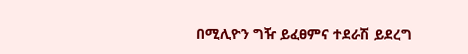በሚሊዮን ግዥ ይፈፀምና ተደራሽ ይደረግ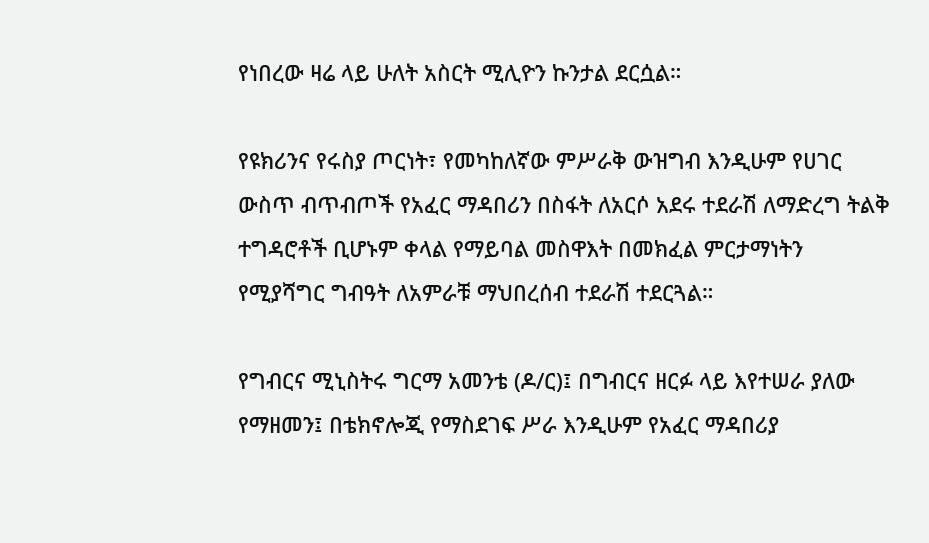የነበረው ዛሬ ላይ ሁለት አስርት ሚሊዮን ኩንታል ደርሷል።

የዩክሪንና የሩስያ ጦርነት፣ የመካከለኛው ምሥራቅ ውዝግብ እንዲሁም የሀገር ውስጥ ብጥብጦች የአፈር ማዳበሪን በስፋት ለአርሶ አደሩ ተደራሽ ለማድረግ ትልቅ ተግዳሮቶች ቢሆኑም ቀላል የማይባል መስዋእት በመክፈል ምርታማነትን የሚያሻግር ግብዓት ለአምራቹ ማህበረሰብ ተደራሽ ተደርጓል።

የግብርና ሚኒስትሩ ግርማ አመንቴ (ዶ/ር)፤ በግብርና ዘርፉ ላይ እየተሠራ ያለው የማዘመን፤ በቴክኖሎጂ የማስደገፍ ሥራ እንዲሁም የአፈር ማዳበሪያ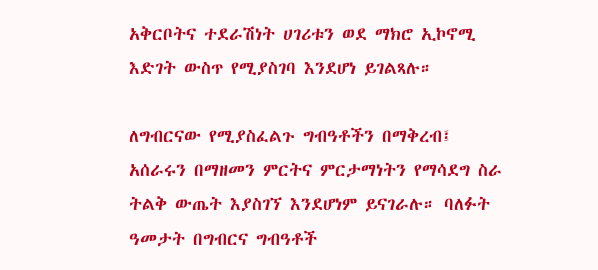አቅርቦትና ተደራሽነት ሀገሪቱን ወደ ማክሮ ኢኮኖሚ እድገት ውስጥ የሚያስገባ እንደሆነ ይገልጻሉ።

ለግብርናው የሚያስፈልጉ ግብዓቶችን በማቅረብ፤ አሰራሩን በማዘመን ምርትና ምርታማነትን የማሳደግ ስራ ትልቅ ውጤት እያስገኘ እንደሆነም ይናገራሉ። ባለፉት ዓመታት በግብርና ግብዓቶች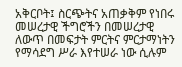አቅርቦት፤ ስርጭትና አጠቃቅም የነበሩ መሠረታዊ ችግሮችን በመሠረታዊ ለውጥ በመፍታት ምርትና ምርታማነትን የማሳደግ ሥራ እየተሠራ ነው ሲሉም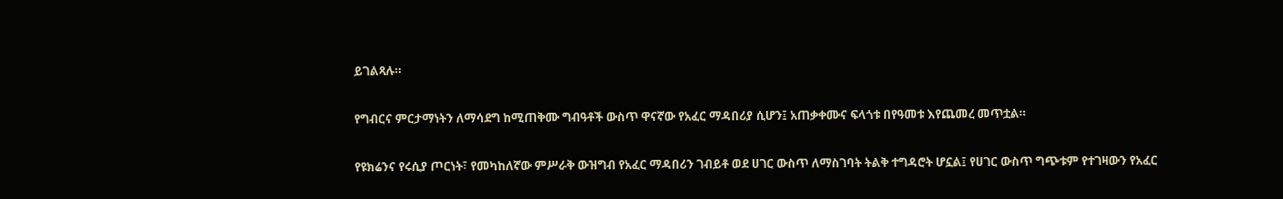ይገልጻሉ።

የግብርና ምርታማነትን ለማሳደግ ከሚጠቅሙ ግብዓቶች ውስጥ ዋናኛው የአፈር ማዳበሪያ ሲሆን፤ አጠቃቀሙና ፍላጎቱ በየዓመቱ እየጨመረ መጥቷል።

የዩክሬንና የሩሲያ ጦርነት፣ የመካከለኛው ምሥራቅ ውዝግብ የአፈር ማዳበሪን ገብይቶ ወደ ሀገር ውስጥ ለማስገባት ትልቅ ተግዳሮት ሆኗል፤ የሀገር ውስጥ ግጭቱም የተገዛውን የአፈር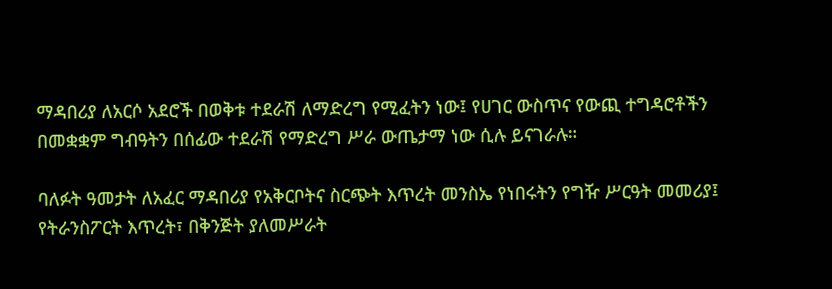ማዳበሪያ ለአርሶ አደሮች በወቅቱ ተደራሽ ለማድረግ የሚፈትን ነው፤ የሀገር ውስጥና የውጪ ተግዳሮቶችን በመቋቋም ግብዓትን በሰፊው ተደራሽ የማድረግ ሥራ ውጤታማ ነው ሲሉ ይናገራሉ።

ባለፉት ዓመታት ለአፈር ማዳበሪያ የአቅርቦትና ስርጭት እጥረት መንስኤ የነበሩትን የግዥ ሥርዓት መመሪያ፤ የትራንስፖርት እጥረት፣ በቅንጅት ያለመሥራት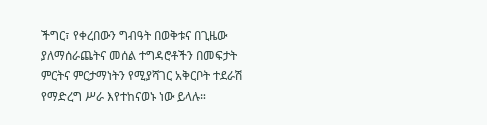ችግር፣ የቀረበውን ግብዓት በወቅቱና በጊዜው ያለማሰራጨትና መሰል ተግዳሮቶችን በመፍታት ምርትና ምርታማነትን የሚያሻገር አቅርቦት ተደራሽ የማድረግ ሥራ እየተከናወኑ ነው ይላሉ።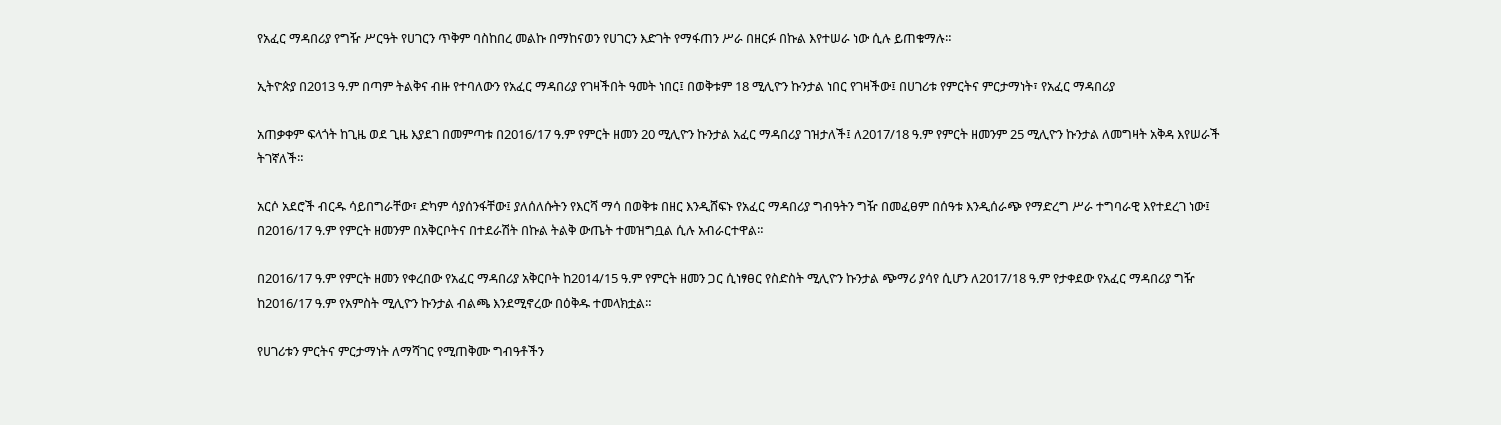የአፈር ማዳበሪያ የግዥ ሥርዓት የሀገርን ጥቅም ባስከበረ መልኩ በማከናወን የሀገርን እድገት የማፋጠን ሥራ በዘርፉ በኩል እየተሠራ ነው ሲሉ ይጠቁማሉ።

ኢትዮጵያ በ2013 ዓ.ም በጣም ትልቅና ብዙ የተባለውን የአፈር ማዳበሪያ የገዛችበት ዓመት ነበር፤ በወቅቱም 18 ሚሊዮን ኩንታል ነበር የገዛችው፤ በሀገሪቱ የምርትና ምርታማነት፣ የአፈር ማዳበሪያ

አጠቃቀም ፍላጎት ከጊዜ ወደ ጊዜ እያደገ በመምጣቱ በ2016/17 ዓ.ም የምርት ዘመን 20 ሚሊዮን ኩንታል አፈር ማዳበሪያ ገዝታለች፤ ለ2017/18 ዓ.ም የምርት ዘመንም 25 ሚሊዮን ኩንታል ለመግዛት አቅዳ እየሠራች ትገኛለች።

አርሶ አደሮች ብርዱ ሳይበግራቸው፣ ድካም ሳያሰንፋቸው፤ ያለሰለሱትን የእርሻ ማሳ በወቅቱ በዘር እንዲሸፍኑ የአፈር ማዳበሪያ ግብዓትን ግዥ በመፈፀም በሰዓቱ እንዲሰራጭ የማድረግ ሥራ ተግባራዊ እየተደረገ ነው፤ በ2016/17 ዓ.ም የምርት ዘመንም በአቅርቦትና በተደራሽት በኩል ትልቅ ውጤት ተመዝግቧል ሲሉ አብራርተዋል።

በ2016/17 ዓ.ም የምርት ዘመን የቀረበው የአፈር ማዳበሪያ አቅርቦት ከ2014/15 ዓ.ም የምርት ዘመን ጋር ሲነፃፀር የስድስት ሚሊዮን ኩንታል ጭማሪ ያሳየ ሲሆን ለ2017/18 ዓ.ም የታቀደው የአፈር ማዳበሪያ ግዥ ከ2016/17 ዓ.ም የአምስት ሚሊዮን ኩንታል ብልጫ እንደሚኖረው በዕቅዱ ተመላክቷል።

የሀገሪቱን ምርትና ምርታማነት ለማሻገር የሚጠቅሙ ግብዓቶችን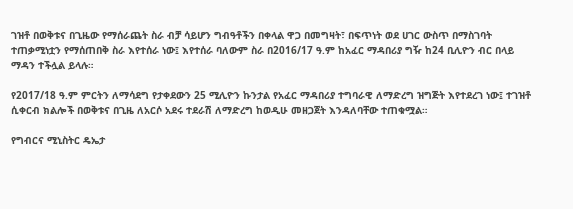ገዝቶ በወቅቱና በጊዜው የማሰራጨት ስራ ብቻ ሳይሆን ግብዓቶችን በቀላል ዋጋ በመግዛት፣ በፍጥነት ወደ ሀገር ውስጥ በማስገባት ተጠቃሚነቷን የማሰጠበቅ ስራ እየተሰራ ነው፤ እየተሰራ ባለውም ስራ በ2016/17 ዓ.ም ከአፈር ማዳበሪያ ግዥ ከ24 ቢሊዮን ብር በላይ ማዳን ተችሏል ይላሉ።

የ2017/18 ዓ.ም ምርትን ለማሳደግ የታቀደውን 25 ሚሊዮን ኩንታል የአፈር ማዳበሪያ ተግባራዊ ለማድረግ ዝግጅት እየተደረገ ነው፤ ተገዝቶ ሲቀርብ ክልሎች በወቅቱና በጊዜ ለአርሶ አደሩ ተደራሽ ለማድረግ ከወዲሁ መዘጋጀት እንዳለባቸው ተጠቁሟል።

የግብርና ሚኒስትር ዴኤታ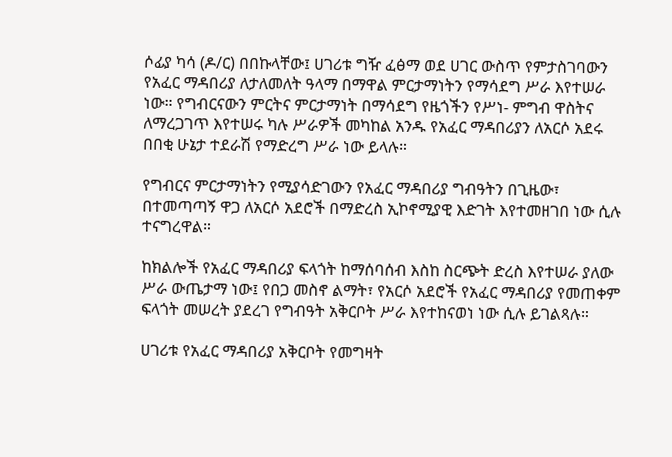ሶፊያ ካሳ (ዶ/ር) በበኩላቸው፤ ሀገሪቱ ግዥ ፈፅማ ወደ ሀገር ውስጥ የምታስገባውን የአፈር ማዳበሪያ ለታለመለት ዓላማ በማዋል ምርታማነትን የማሳደግ ሥራ እየተሠራ ነው። የግብርናውን ምርትና ምርታማነት በማሳደግ የዜጎችን የሥነ- ምግብ ዋስትና ለማረጋገጥ እየተሠሩ ካሉ ሥራዎች መካከል አንዱ የአፈር ማዳበሪያን ለአርሶ አደሩ በበቂ ሁኔታ ተደራሽ የማድረግ ሥራ ነው ይላሉ።

የግብርና ምርታማነትን የሚያሳድገውን የአፈር ማዳበሪያ ግብዓትን በጊዜው፣ በተመጣጣኝ ዋጋ ለአርሶ አደሮች በማድረስ ኢኮኖሚያዊ እድገት እየተመዘገበ ነው ሲሉ ተናግረዋል።

ከክልሎች የአፈር ማዳበሪያ ፍላጎት ከማሰባሰብ እስከ ስርጭት ድረስ እየተሠራ ያለው ሥራ ውጤታማ ነው፤ የበጋ መስኖ ልማት፣ የአርሶ አደሮች የአፈር ማዳበሪያ የመጠቀም ፍላጎት መሠረት ያደረገ የግብዓት አቅርቦት ሥራ እየተከናወነ ነው ሲሉ ይገልጻሉ።

ሀገሪቱ የአፈር ማዳበሪያ አቅርቦት የመግዛት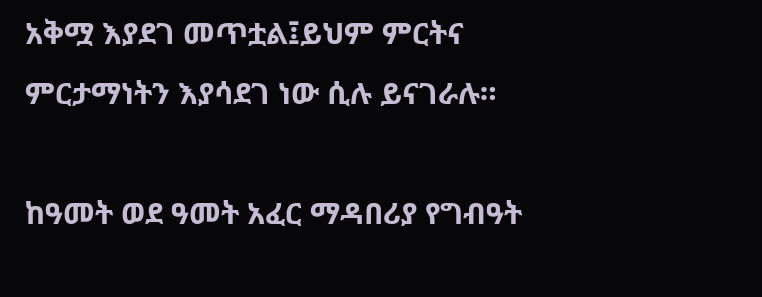አቅሟ እያደገ መጥቷል፤ይህም ምርትና ምርታማነትን እያሳደገ ነው ሲሉ ይናገራሉ።

ከዓመት ወደ ዓመት አፈር ማዳበሪያ የግብዓት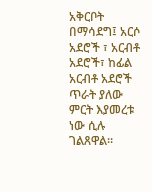አቅርቦት በማሳደግ፤ አርሶ አደሮች ፣ አርብቶ አደሮች፣ ከፊል አርብቶ አደሮች ጥራት ያለው ምርት እያመረቱ ነው ሲሉ ገልጸዋል።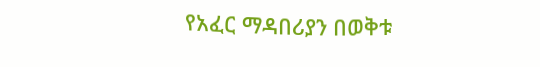የአፈር ማዳበሪያን በወቅቱ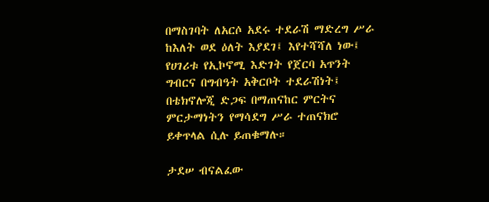በማስገባት ለአርሶ አደሩ ተደራሽ ማድረግ ሥራ ከእለት ወደ ዕለት እያደገ፤ እየተሻሻለ ነው፤ የሀገሪቱ የኢኮኖሚ እድገት የጀርባ አጥንት ግብርና በግብዓት አቅርቦት ተደራሽነት፤ በቴክኖሎጂ ድጋፍ በማጠናከር ምርትና ምርታማነትን የማሳደግ ሥራ ተጠናክሮ ይቀጥላል ሲሉ ይጠቁማሉ።

ታደሠ ብናልፈው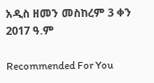አዲስ ዘመን መስከረም 3 ቀን 2017 ዓ.ም

Recommended For You